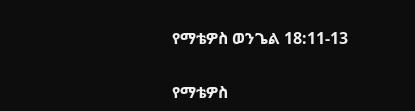የማቴዎስ ወንጌል 18:11-13

የማቴዎስ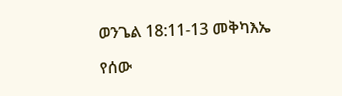ወንጌል 18:11-13 መቅካእኤ

የሰው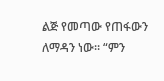ልጅ የመጣው የጠፋውን ለማዳን ነው። “ምን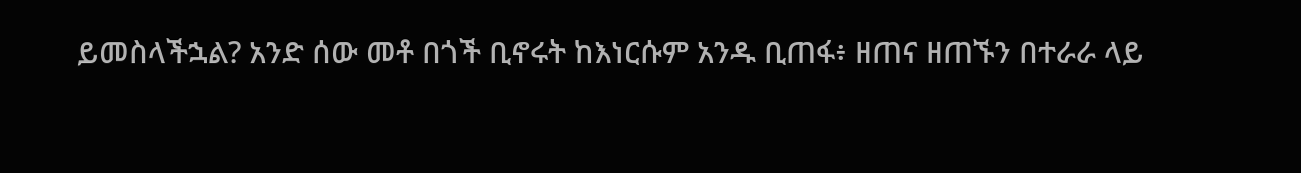ይመስላችኋል? አንድ ሰው መቶ በጎች ቢኖሩት ከእነርሱም አንዱ ቢጠፋ፥ ዘጠና ዘጠኙን በተራራ ላይ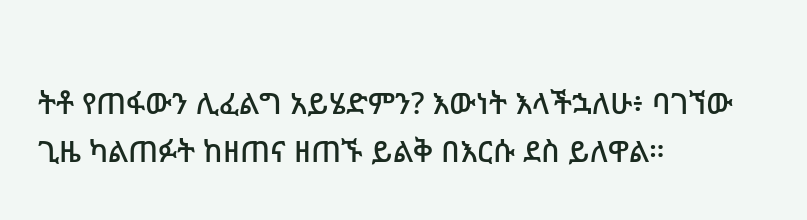ትቶ የጠፋውን ሊፈልግ አይሄድምን? እውነት እላችኋለሁ፥ ባገኘው ጊዜ ካልጠፉት ከዘጠና ዘጠኙ ይልቅ በእርሱ ደስ ይለዋል።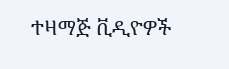ተዛማጅ ቪዲዮዎች